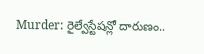Murder: రైల్వేస్టేషన్లో దారుణం..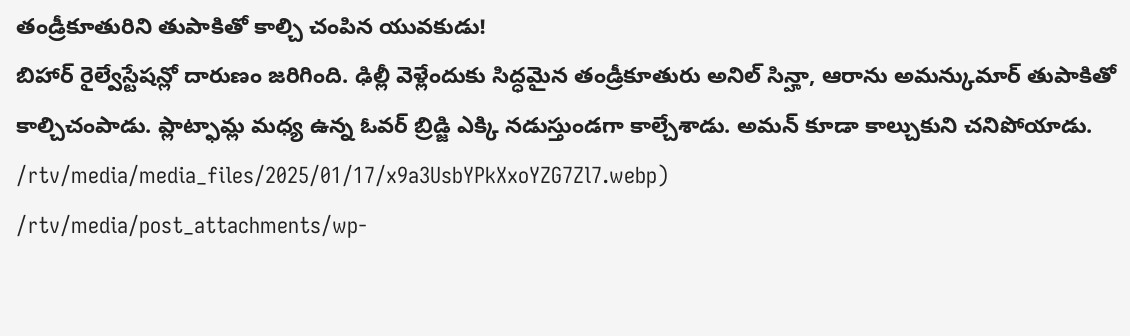తండ్రీకూతురిని తుపాకితో కాల్చి చంపిన యువకుడు!
బిహార్ రైల్వేస్టేషన్లో దారుణం జరిగింది. ఢిల్లీ వెళ్లేందుకు సిద్ధమైన తండ్రీకూతురు అనిల్ సిన్హా, ఆరాను అమన్కుమార్ తుపాకితో కాల్చిచంపాడు. ప్లాట్ఫామ్ల మధ్య ఉన్న ఓవర్ బ్రిడ్జి ఎక్కి నడుస్తుండగా కాల్చేశాడు. అమన్ కూడా కాల్చుకుని చనిపోయాడు.
/rtv/media/media_files/2025/01/17/x9a3UsbYPkXxoYZG7Zl7.webp)
/rtv/media/post_attachments/wp-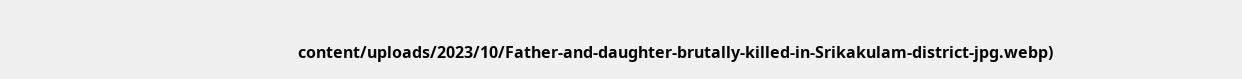content/uploads/2023/10/Father-and-daughter-brutally-killed-in-Srikakulam-district-jpg.webp)